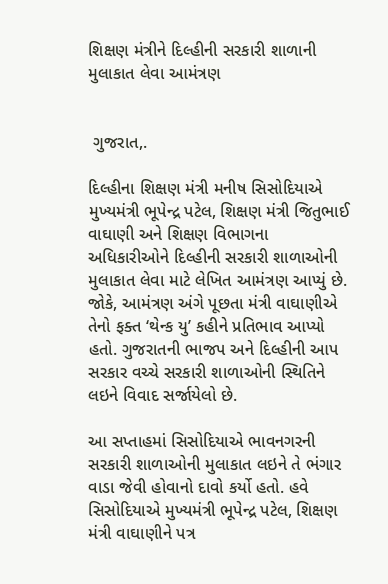શિક્ષણ મંત્રીને દિલ્હીની સરકારી શાળાની મુલાકાત લેવા આમંત્રણ


 ગુજરાત,.

દિલ્હીના શિક્ષણ મંત્રી મનીષ સિસોદિયાએ મુખ્યમંત્રી ભૂપેન્દ્ર પટેલ, શિક્ષણ મંત્રી જિતુભાઈ વાઘાણી અને શિક્ષણ વિભાગના અધિકારીઓને દિલ્હીની સરકારી શાળાઓની મુલાકાત લેવા માટે લેખિત આમંત્રણ આપ્યું છે. જોકે, આમંત્રણ અંગે પૂછતા મંત્રી વાઘાણીએ તેનો ફક્ત ‘થેન્ક યુ’ કહીને પ્રતિભાવ આપ્યો હતો. ગુજરાતની ભાજપ અને દિલ્હીની આપ સરકાર વચ્ચે સરકારી શાળાઓની સ્થિતિને લઇને વિવાદ સર્જાયેલો છે.

આ સપ્તાહમાં સિસોદિયાએ ભાવનગરની સરકારી શાળાઓની મુલાકાત લઇને તે ભંગાર વાડા જેવી હોવાનો દાવો કર્યો હતો. હવે સિસોદિયાએ મુખ્યમંત્રી ભૂપેન્દ્ર પટેલ, શિક્ષણ મંત્રી વાઘાણીને પત્ર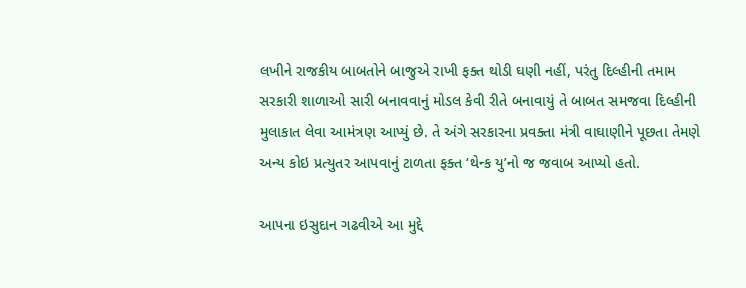લખીને રાજકીય બાબતોને બાજુએ રાખી ફક્ત થોડી ઘણી નહીં, પરંતુ દિલ્હીની તમામ સરકારી શાળાઓ સારી બનાવવાનું મોડલ કેવી રીતે બનાવાયું તે બાબત સમજવા દિલ્હીની મુલાકાત લેવા આમંત્રણ આપ્યું છે. તે અંગે સરકારના પ્રવક્તા મંત્રી વાઘાણીને પૂછતા તેમણે અન્ય કોઇ પ્રત્યુતર આપવાનું ટાળતા ફક્ત ‘થેન્ક યુ’નો જ જવાબ આપ્યો હતો.

આપના ઇસુદાન ગઢવીએ આ મુદ્દે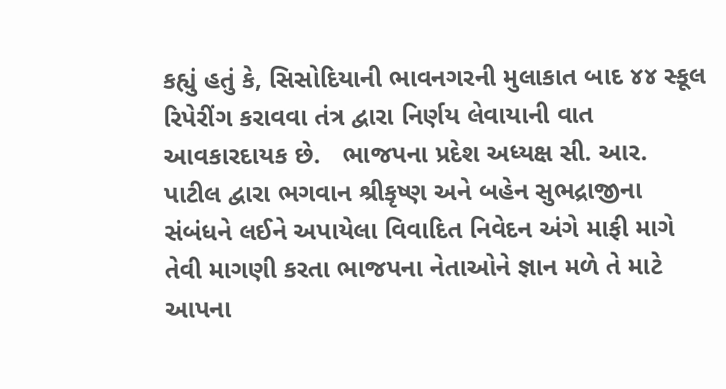કહ્યું હતું કે, સિસોદિયાની ભાવનગરની મુલાકાત બાદ ૪૪ સ્કૂલ રિપેરીંગ કરાવવા તંત્ર દ્વારા નિર્ણય લેવાયાની વાત આવકારદાયક છે.   ભાજપના પ્રદેશ અધ્યક્ષ સી. આર. પાટીલ દ્વારા ભગવાન શ્રીકૃષ્ણ અને બહેન સુભદ્રાજીના સંબંધને લઈને અપાયેલા વિવાદિત નિવેદન અંગે માફી માગે તેવી માગણી કરતા ભાજપના નેતાઓને જ્ઞાન મળે તે માટે આપના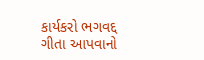કાર્યકરો ભગવદ્દ ગીતા આપવાનો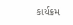કાર્યક્રમ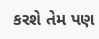કરશે તેમ પણ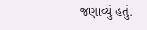જણાવ્યું હતું.